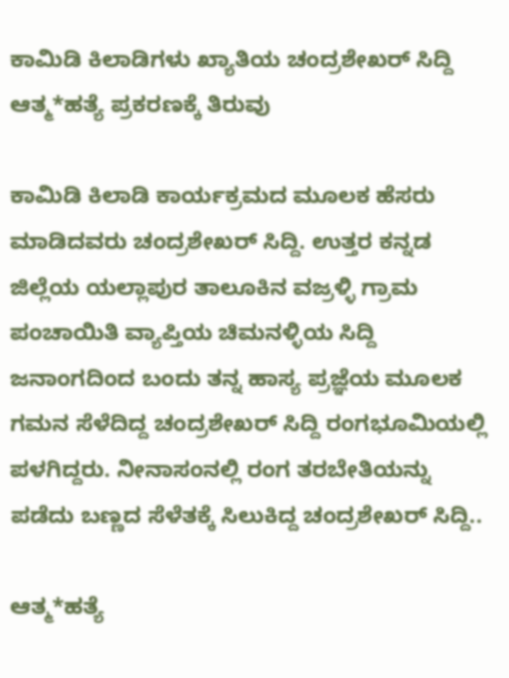ಕಾಮಿಡಿ ಕಿಲಾಡಿಗಳು ಖ್ಯಾತಿಯ ಚಂದ್ರಶೇಖರ್ ಸಿದ್ದಿ ಆತ್ಮ*ಹತ್ಯೆ ಪ್ರಕರಣಕ್ಕೆ ತಿರುವು

ಕಾಮಿಡಿ ಕಿಲಾಡಿ ಕಾರ್ಯಕ್ರಮದ ಮೂಲಕ ಹೆಸರು ಮಾಡಿದವರು ಚಂದ್ರಶೇಖರ್ ಸಿದ್ದಿ. ಉತ್ತರ ಕನ್ನಡ ಜಿಲ್ಲೆಯ ಯಲ್ಲಾಪುರ ತಾಲೂಕಿನ ವಜ್ರಳ್ಳಿ ಗ್ರಾಮ ಪಂಚಾಯಿತಿ ವ್ಯಾಪ್ತಿಯ ಚಿಮನಳ್ಳಿಯ ಸಿದ್ದಿ ಜನಾಂಗದಿಂದ ಬಂದು ತನ್ನ ಹಾಸ್ಯ ಪ್ರಜ್ಞೆಯ ಮೂಲಕ ಗಮನ ಸೆಳೆದಿದ್ದ ಚಂದ್ರಶೇಖರ್ ಸಿದ್ದಿ ರಂಗಭೂಮಿಯಲ್ಲಿ ಪಳಗಿದ್ದರು. ನೀನಾಸಂನಲ್ಲಿ ರಂಗ ತರಬೇತಿಯನ್ನು ಪಡೆದು ಬಣ್ಣದ ಸೆಳೆತಕ್ಕೆ ಸಿಲುಕಿದ್ದ ಚಂದ್ರಶೇಖರ್ ಸಿದ್ದಿ..

ಆತ್ಮ*ಹತ್ಯೆ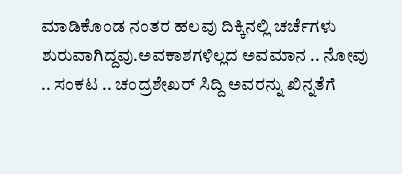ಮಾಡಿಕೊಂಡ ನಂತರ ಹಲವು ದಿಕ್ಕಿನಲ್ಲಿ ಚರ್ಚೆಗಳು ಶುರುವಾಗಿದ್ದವು.ಅವಕಾಶಗಳಿಲ್ಲದ ಅವಮಾನ .. ನೋವು .. ಸಂಕಟ .. ಚಂದ್ರಶೇಖರ್ ಸಿದ್ದಿ ಅವರನ್ನು ಖಿನ್ನತೆಗೆ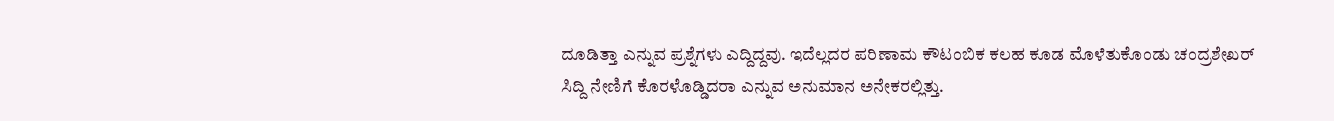ದೂಡಿತ್ತಾ ಎನ್ನುವ ಪ್ರಶ್ನೆಗಳು ಎದ್ದಿದ್ದವು. ಇದೆಲ್ಲದರ ಪರಿಣಾಮ ಕೌಟಂಬಿಕ ಕಲಹ ಕೂಡ ಮೊಳೆತುಕೊಂಡು ಚಂದ್ರಶೇಖರ್ ಸಿದ್ದಿ ನೇಣಿಗೆ ಕೊರಳೊಡ್ಡಿದರಾ ಎನ್ನುವ ಅನುಮಾನ ಅನೇಕರಲ್ಲಿತ್ತು.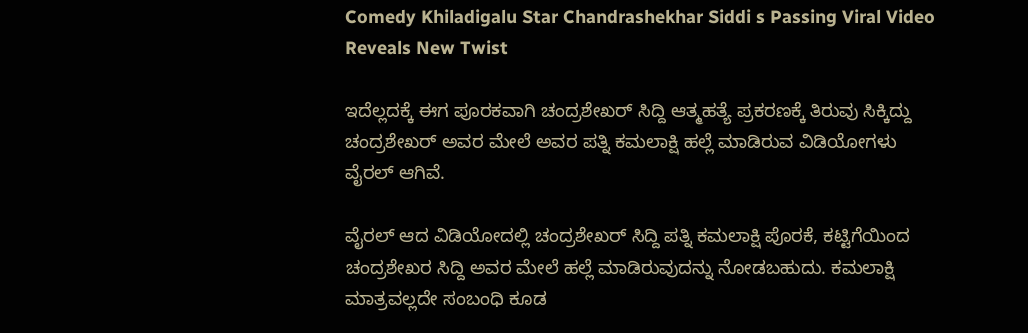Comedy Khiladigalu Star Chandrashekhar Siddi s Passing Viral Video Reveals New Twist

ಇದೆಲ್ಲದಕ್ಕೆ ಈಗ ಪೂರಕವಾಗಿ ಚಂದ್ರಶೇಖರ್ ಸಿದ್ದಿ ಆತ್ಮಹತ್ಯೆ ಪ್ರಕರಣಕ್ಕೆ ತಿರುವು ಸಿಕ್ಕಿದ್ದು ಚಂದ್ರಶೇಖರ್ ಅವರ ಮೇಲೆ ಅವರ ಪತ್ನಿ ಕಮಲಾಕ್ಷಿ ಹಲ್ಲೆ ಮಾಡಿರುವ ವಿಡಿಯೋಗಳು ವೈರಲ್ ಆಗಿವೆ.

ವೈರಲ್ ಆದ ವಿಡಿಯೋದಲ್ಲಿ ಚಂದ್ರಶೇಖರ್ ಸಿದ್ದಿ ಪತ್ನಿ ಕಮಲಾಕ್ಷಿ ಪೊರಕೆ, ಕಟ್ಟಿಗೆಯಿಂದ ಚಂದ್ರಶೇಖರ ಸಿದ್ದಿ ಅವರ ಮೇಲೆ ಹಲ್ಲೆ ಮಾಡಿರುವುದನ್ನು ನೋಡಬಹುದು. ಕಮಲಾಕ್ಷಿ ಮಾತ್ರವಲ್ಲದೇ ಸಂಬಂಧಿ ಕೂಡ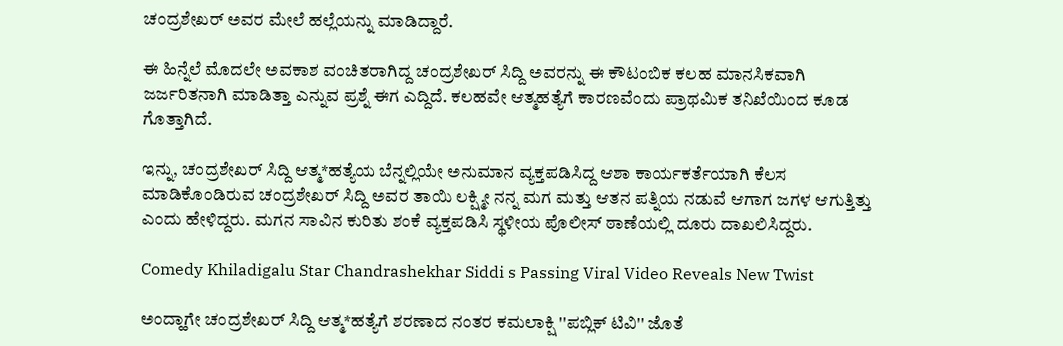ಚಂದ್ರಶೇಖರ್ ಅವರ ಮೇಲೆ ಹಲ್ಲೆಯನ್ನು ಮಾಡಿದ್ದಾರೆ.

ಈ ಹಿನ್ನೆಲೆ ಮೊದಲೇ ಅವಕಾಶ ವಂಚಿತರಾಗಿದ್ದ ಚಂದ್ರಶೇಖರ್ ಸಿದ್ದಿ ಅವರನ್ನು ಈ ಕೌಟಂಬಿಕ ಕಲಹ ಮಾನಸಿಕವಾಗಿ ಜರ್ಜರಿತನಾಗಿ ಮಾಡಿತ್ತಾ ಎನ್ನುವ ಪ್ರಶ್ನೆ ಈಗ ಎದ್ದಿದೆ. ಕಲಹವೇ ಆತ್ಮಹತ್ಯೆಗೆ ಕಾರಣವೆಂದು ಪ್ರಾಥಮಿಕ ತನಿಖೆಯಿಂದ ಕೂಡ ಗೊತ್ತಾಗಿದೆ.

ಇನ್ನು, ಚಂದ್ರಶೇಖರ್ ಸಿದ್ದಿ ಆತ್ಮ*ಹತ್ಯೆಯ ಬೆನ್ನಲ್ಲಿಯೇ ಅನುಮಾನ ವ್ಯಕ್ತಪಡಿಸಿದ್ದ ಆಶಾ ಕಾರ್ಯಕರ್ತೆಯಾಗಿ ಕೆಲಸ ಮಾಡಿಕೊಂಡಿರುವ ಚಂದ್ರಶೇಖರ್ ಸಿದ್ದಿ ಅವರ ತಾಯಿ ಲಕ್ಷ್ಮೀ ನನ್ನ ಮಗ ಮತ್ತು ಆತನ ಪತ್ನಿಯ ನಡುವೆ ಆಗಾಗ ಜಗಳ ಆಗುತ್ತಿತ್ತು ಎಂದು ಹೇಳಿದ್ದರು. ಮಗನ ಸಾವಿನ ಕುರಿತು ಶಂಕೆ ವ್ಯಕ್ತಪಡಿಸಿ ಸ್ಥಳೀಯ ಪೊಲೀಸ್ ಠಾಣೆಯಲ್ಲಿ ದೂರು ದಾಖಲಿಸಿದ್ದರು.

Comedy Khiladigalu Star Chandrashekhar Siddi s Passing Viral Video Reveals New Twist

ಅಂದ್ಹಾಗೇ ಚಂದ್ರಶೇಖರ್ ಸಿದ್ದಿ ಆತ್ಮ*ಹತ್ಯೆಗೆ ಶರಣಾದ ನಂತರ ಕಮಲಾಕ್ಷಿ ''ಪಬ್ಲಿಕ್ ಟಿವಿ'' ಜೊತೆ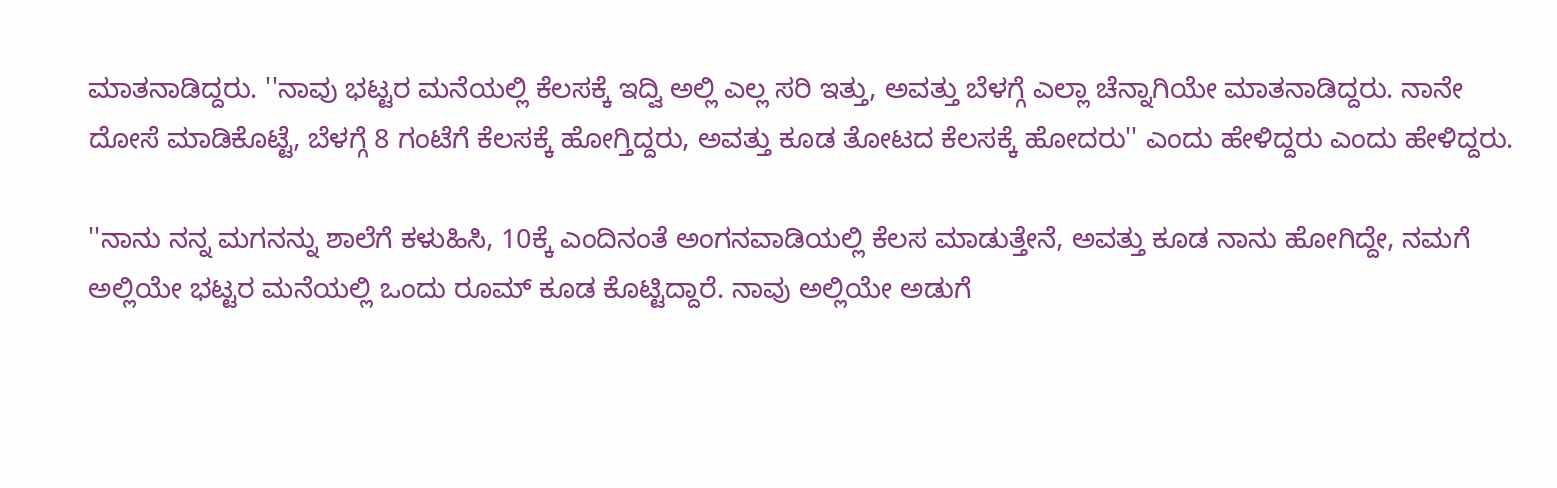ಮಾತನಾಡಿದ್ದರು. ''ನಾವು ಭಟ್ಟರ ಮನೆಯಲ್ಲಿ ಕೆಲಸಕ್ಕೆ ಇದ್ವಿ ಅಲ್ಲಿ ಎಲ್ಲ ಸರಿ ಇತ್ತು, ಅವತ್ತು ಬೆಳಗ್ಗೆ ಎಲ್ಲಾ ಚೆನ್ನಾಗಿಯೇ ಮಾತನಾಡಿದ್ದರು. ನಾನೇ ದೋಸೆ ಮಾಡಿಕೊಟ್ಟೆ, ಬೆಳಗ್ಗೆ 8 ಗಂಟೆಗೆ ಕೆಲಸಕ್ಕೆ ಹೋಗ್ತಿದ್ದರು, ಅವತ್ತು ಕೂಡ ತೋಟದ ಕೆಲಸಕ್ಕೆ ಹೋದರು'' ಎಂದು ಹೇಳಿದ್ದರು ಎಂದು ಹೇಳಿದ್ದರು.

''ನಾನು ನನ್ನ ಮಗನನ್ನು ಶಾಲೆಗೆ ಕಳುಹಿಸಿ, 10ಕ್ಕೆ ಎಂದಿನಂತೆ ಅಂಗನವಾಡಿಯಲ್ಲಿ ಕೆಲಸ ಮಾಡುತ್ತೇನೆ, ಅವತ್ತು ಕೂಡ ನಾನು ಹೋಗಿದ್ದೇ, ನಮಗೆ ಅಲ್ಲಿಯೇ ಭಟ್ಟರ ಮನೆಯಲ್ಲಿ ಒಂದು ರೂಮ್ ಕೂಡ ಕೊಟ್ಟಿದ್ದಾರೆ. ನಾವು ಅಲ್ಲಿಯೇ ಅಡುಗೆ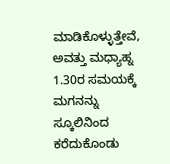ಮಾಡಿಕೊಳ್ಳುತ್ತೇವೆ, ಅವತ್ತು ಮಧ್ಯಾಹ್ನ 1.30ರ ಸಮಯಕ್ಕೆ ಮಗನನ್ನು ಸ್ಕೂಲಿನಿಂದ ಕರೆದುಕೊಂಡು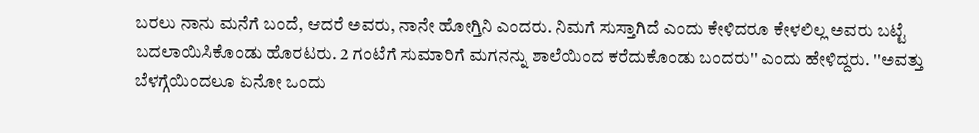ಬರಲು ನಾನು ಮನೆಗೆ ಬಂದೆ, ಆದರೆ ಅವರು, ನಾನೇ ಹೋಗ್ತಿನಿ ಎಂದರು. ನಿಮಗೆ ಸುಸ್ತಾಗಿದೆ ಎಂದು ಕೇಳಿದರೂ ಕೇಳಲಿಲ್ಲ ಅವರು ಬಟ್ಟೆ ಬದಲಾಯಿಸಿಕೊಂಡು ಹೊರಟರು. 2 ಗಂಟೆಗೆ ಸುಮಾರಿಗೆ ಮಗನನ್ನು ಶಾಲೆಯಿಂದ ಕರೆದುಕೊಂಡು ಬಂದರು'' ಎಂದು ಹೇಳಿದ್ದರು. ''ಅವತ್ತು ಬೆಳಗ್ಗೆಯಿಂದಲೂ ಏನೋ ಒಂದು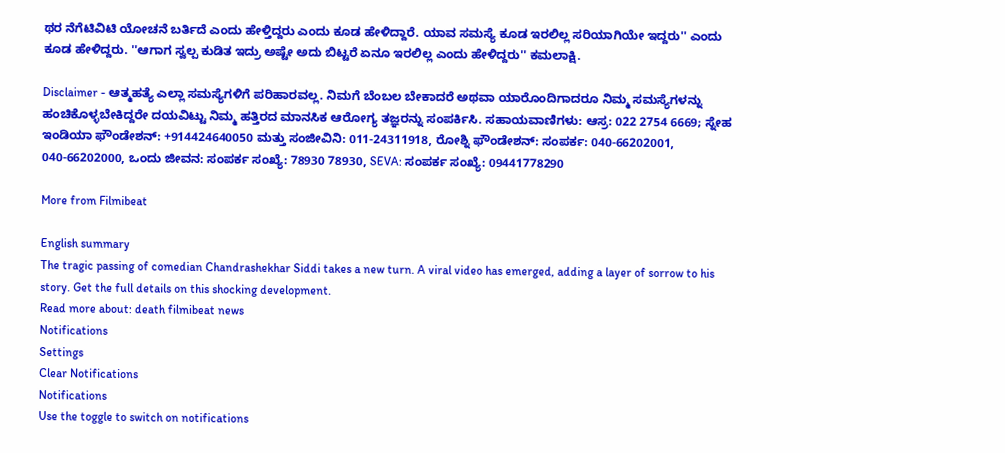ಥರ ನೆಗೆಟಿವಿಟಿ ಯೋಚನೆ ಬರ್ತಿದೆ ಎಂದು ಹೇಳ್ತಿದ್ದರು ಎಂದು ಕೂಡ ಹೇಳಿದ್ದಾರೆ. ಯಾವ ಸಮಸ್ಯೆ ಕೂಡ ಇರಲಿಲ್ಲ ಸರಿಯಾಗಿಯೇ ಇದ್ದರು'' ಎಂದು ಕೂಡ ಹೇಳಿದ್ದರು. ''ಆಗಾಗ ಸ್ವಲ್ಪ ಕುಡಿತ ಇದ್ರು ಅಷ್ಟೇ ಅದು ಬಿಟ್ಟರೆ ಏನೂ ಇರಲಿಲ್ಲ ಎಂದು ಹೇಳಿದ್ದರು'' ಕಮಲಾಕ್ಷಿ.

Disclaimer - ಆತ್ಮಹತ್ಯೆ ಎಲ್ಲಾ ಸಮಸ್ಯೆಗಳಿಗೆ ಪರಿಹಾರವಲ್ಲ. ನಿಮಗೆ ಬೆಂಬಲ ಬೇಕಾದರೆ ಅಥವಾ ಯಾರೊಂದಿಗಾದರೂ ನಿಮ್ಮ ಸಮಸ್ಯೆಗಳನ್ನು ಹಂಚಿಕೊಳ್ಳಬೇಕಿದ್ದರೇ ದಯವಿಟ್ಟು ನಿಮ್ಮ ಹತ್ತಿರದ ಮಾನಸಿಕ ಆರೋಗ್ಯ ತಜ್ಞರನ್ನು ಸಂಪರ್ಕಿಸಿ. ಸಹಾಯವಾಣಿಗಳು: ಆಸ್ರ: 022 2754 6669; ಸ್ನೇಹ ಇಂಡಿಯಾ ಫೌಂಡೇಶನ್: +914424640050 ಮತ್ತು ಸಂಜೀವಿನಿ: 011-24311918, ರೋಶ್ನಿ ಫೌಂಡೇಶನ್: ಸಂಪರ್ಕ: 040-66202001, 040-66202000, ಒಂದು ಜೀವನ: ಸಂಪರ್ಕ ಸಂಖ್ಯೆ: 78930 78930, SEVA: ಸಂಪರ್ಕ ಸಂಖ್ಯೆ: 09441778290

More from Filmibeat

English summary
The tragic passing of comedian Chandrashekhar Siddi takes a new turn. A viral video has emerged, adding a layer of sorrow to his story. Get the full details on this shocking development.
Read more about: death filmibeat news
Notifications
Settings
Clear Notifications
Notifications
Use the toggle to switch on notifications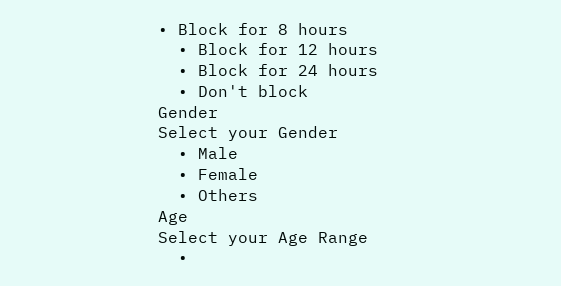• Block for 8 hours
  • Block for 12 hours
  • Block for 24 hours
  • Don't block
Gender
Select your Gender
  • Male
  • Female
  • Others
Age
Select your Age Range
  •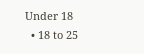Under 18
  • 18 to 25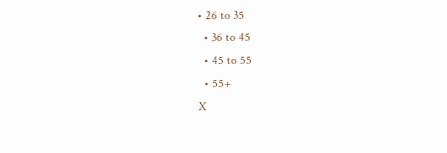• 26 to 35
  • 36 to 45
  • 45 to 55
  • 55+
X